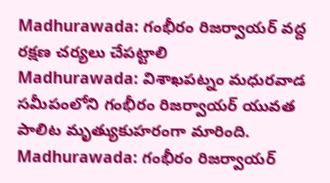Madhurawada: గంభీరం రిజర్వాయర్ వద్ద రక్షణ చర్యలు చేపట్టాలి
Madhurawada: విశాఖపట్నం మధురవాడ సమీపంలోని గంభీరం రిజర్వాయర్ యువత పాలిట మృత్యుకుహరంగా మారింది.
Madhurawada: గంభీరం రిజర్వాయర్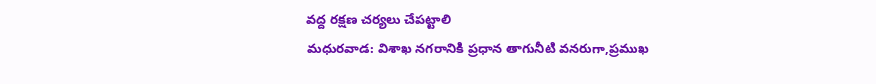వద్ద రక్షణ చర్యలు చేపట్టాలి
మధురవాడ: విశాఖ నగరానికి ప్రధాన తాగునీటి వనరుగా,ప్రముఖ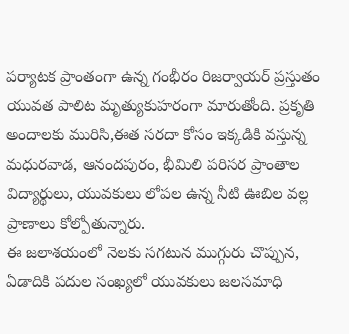పర్యాటక ప్రాంతంగా ఉన్న గంభీరం రిజర్వాయర్ ప్రస్తుతం యువత పాలిట మృత్యుకుహరంగా మారుతోంది. ప్రకృతి అందాలకు మురిసి,ఈత సరదా కోసం ఇక్కడికి వస్తున్న మధురవాడ, ఆనందపురం, భీమిలి పరిసర ప్రాంతాల విద్యార్థులు, యువకులు లోపల ఉన్న నీటి ఊబిల వల్ల ప్రాణాలు కోల్పోతున్నారు.
ఈ జలాశయంలో నెలకు సగటున ముగ్గురు చొప్పున, ఏడాదికి పదుల సంఖ్యలో యువకులు జలసమాధి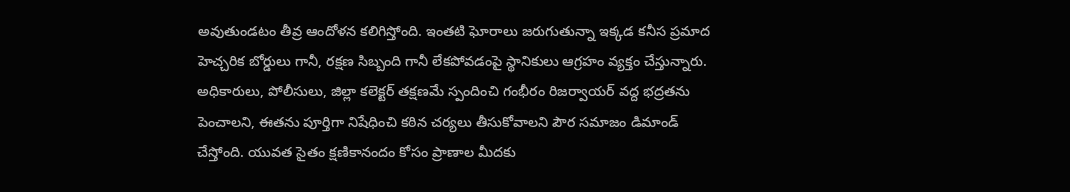అవుతుండటం తీవ్ర ఆందోళన కలిగిస్తోంది. ఇంతటి ఘోరాలు జరుగుతున్నా ఇక్కడ కనీస ప్రమాద హెచ్చరిక బోర్డులు గానీ, రక్షణ సిబ్బంది గానీ లేకపోవడంపై స్థానికులు ఆగ్రహం వ్యక్తం చేస్తున్నారు.
అధికారులు, పోలీసులు, జిల్లా కలెక్టర్ తక్షణమే స్పందించి గంభీరం రిజర్వాయర్ వద్ద భద్రతను పెంచాలని, ఈతను పూర్తిగా నిషేధించి కఠిన చర్యలు తీసుకోవాలని పౌర సమాజం డిమాండ్ చేస్తోంది. యువత సైతం క్షణికానందం కోసం ప్రాణాల మీదకు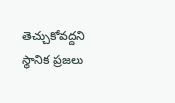తెచ్చుకోవద్దని స్థానిక ప్రజలు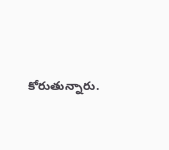కోరుతున్నారు.